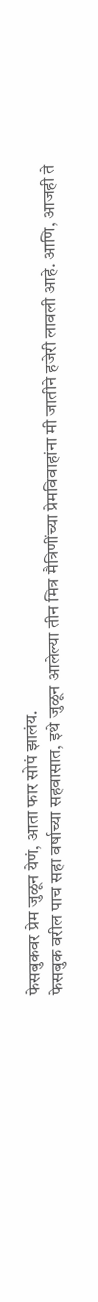फेसबुकवर प्रेम जुळून येणं, आता फार सोपं झालंय.
फेसबुक वरील पाच सहा वर्षाच्या सहवासात, इथे जुळून आलेल्या तीन मित्र मैत्रिणींच्या प्रेमविवाहांना मी जातीने हजेरी लावली आहे. आणि, आजही ते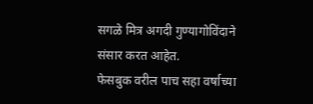सगळे मित्र अगदी गुण्यागोविंदाने संसार करत आहेत.
फेसबुक वरील पाच सहा वर्षाच्या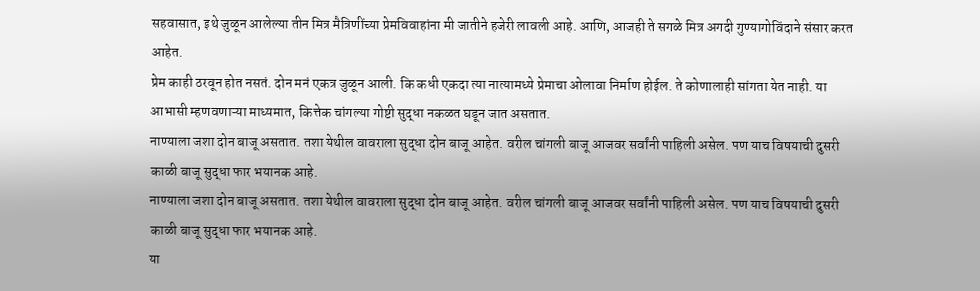सहवासात, इथे जुळून आलेल्या तीन मित्र मैत्रिणींच्या प्रेमविवाहांना मी जातीने हजेरी लावली आहे. आणि, आजही ते सगळे मित्र अगदी गुण्यागोविंदाने संसार करत आहेत.
प्रेम काही ठरवून होत नसतं. दोन मनं एकत्र जुळून आली. कि कधी एकदा त्या नात्यामध्ये प्रेमाचा ओलावा निर्माण होईल. ते कोणालाही सांगता येत नाही. या आभासी म्हणवणाऱ्या माध्यमात, कित्तेक चांगल्या गोष्टी सुद्धा नकळत घडून जात असतात.
नाण्याला जशा दोन बाजू असतात. तशा येथील वावराला सुद्धा दोन बाजू आहेत. वरील चांगली बाजू आजवर सर्वांनी पाहिली असेल. पण याच विषयाची दुसरी काळी बाजू सुद्धा फार भयानक आहे.
नाण्याला जशा दोन बाजू असतात. तशा येथील वावराला सुद्धा दोन बाजू आहेत. वरील चांगली बाजू आजवर सर्वांनी पाहिली असेल. पण याच विषयाची दुसरी काळी बाजू सुद्धा फार भयानक आहे.
या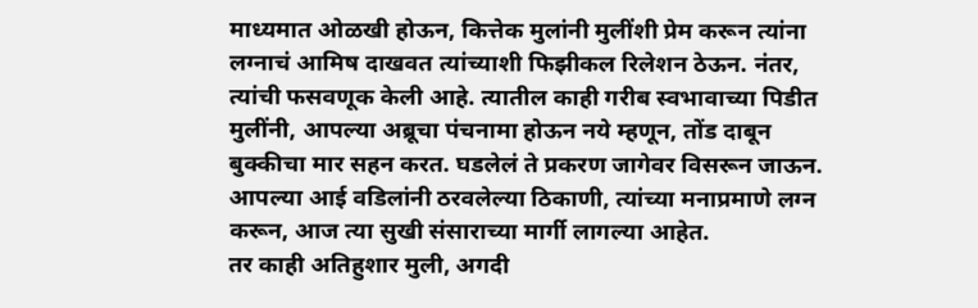माध्यमात ओळखी होऊन, कित्तेक मुलांनी मुलींशी प्रेम करून त्यांना लग्नाचं आमिष दाखवत त्यांच्याशी फिझीकल रिलेशन ठेऊन. नंतर, त्यांची फसवणूक केली आहे. त्यातील काही गरीब स्वभावाच्या पिडीत मुलींनी, आपल्या अब्रूचा पंचनामा होऊन नये म्हणून, तोंड दाबून बुक्कीचा मार सहन करत. घडलेलं ते प्रकरण जागेवर विसरून जाऊन. आपल्या आई वडिलांनी ठरवलेल्या ठिकाणी, त्यांच्या मनाप्रमाणे लग्न करून, आज त्या सुखी संसाराच्या मार्गी लागल्या आहेत.
तर काही अतिहुशार मुली, अगदी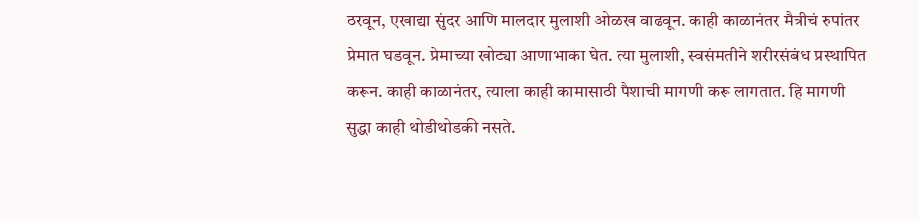ठरवून, एखाद्या सुंदर आणि मालदार मुलाशी ओळख वाढवून. काही काळानंतर मैत्रीचं रुपांतर प्रेमात घडवून. प्रेमाच्या खोट्या आणाभाका घेत. त्या मुलाशी, स्वसंमतीने शरीरसंबंध प्रस्थापित करून. काही काळानंतर, त्याला काही कामासाठी पैशाची मागणी करू लागतात. हि मागणी सुद्धा काही थोडीथोडकी नसते.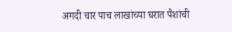अगदी चार पाच लाखांच्या घरात पैशांची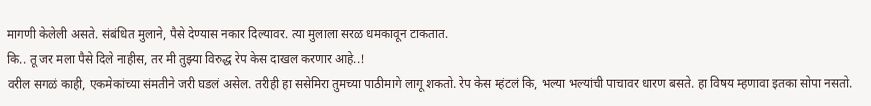मागणी केलेली असते. संबंधित मुलाने, पैसे देण्यास नकार दिल्यावर. त्या मुलाला सरळ धमकावून टाकतात.
कि.. तू जर मला पैसे दिले नाहीस, तर मी तुझ्या विरुद्ध रेप केस दाखल करणार आहे..!
वरील सगळं काही, एकमेकांच्या संमतीने जरी घडलं असेल. तरीही हा ससेमिरा तुमच्या पाठीमागे लागू शकतो. रेप केस म्हंटलं कि, भल्या भल्यांची पाचावर धारण बसते. हा विषय म्हणावा इतका सोपा नसतो.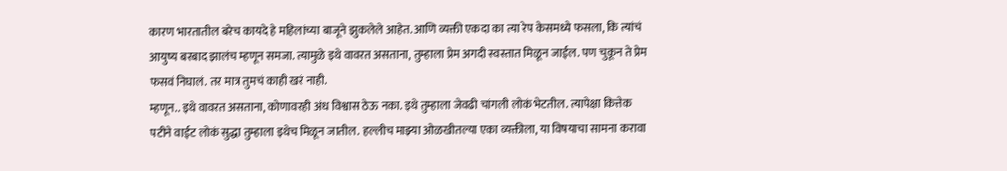कारण भारतातील बरेच कायदे हे महिलांच्या बाजूने झुकलेले आहेत. आणि व्यक्ती एकदा का त्या रेप केसमध्ये फसला, कि त्यांचं आयुष्य बरबाद झालंच म्हणून समजा. त्यामुळे इथे वावरत असताना, तुम्हाला प्रेम अगदी स्वस्तात मिळून जाईल. पण चुकून ते प्रेम फसवं निघालं. तर मात्र तुमचं काही खरं नाही.
म्हणून.. इथे वावरत असताना, कोणावरही अंध विश्वास ठेऊ नका. इथे तुम्हाला जेवढी चांगली लोकं भेटतील. त्यापेक्षा कित्तेक पटीने वाईट लोकं सुद्धा तुम्हाला इथेच मिळून जातील. हल्लीच माझ्या ओळखीतल्या एका व्यक्तीला, या विषयाचा सामना करावा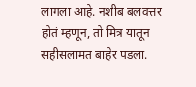लागला आहे. नशीब बलवत्तर होतं म्हणून, तो मित्र यातून सहीसलामत बाहेर पडला.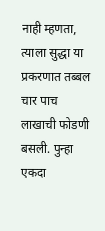नाही म्हणता, त्याला सुद्धा या प्रकरणात तब्बल चार पाच लाखाची फोडणी बसली. पुन्हा एकदा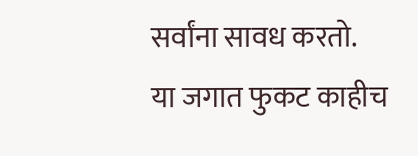सर्वांना सावध करतो.
या जगात फुकट काहीच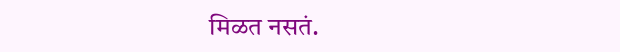मिळत नसतं.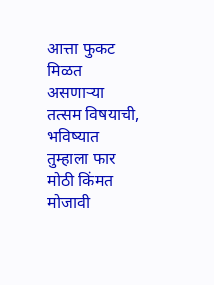आत्ता फुकट मिळत असणाऱ्या तत्सम विषयाची, भविष्यात तुम्हाला फार मोठी किंमत मोजावी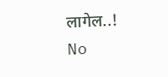लागेल..!
No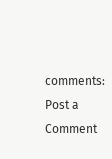comments:
Post a Comment